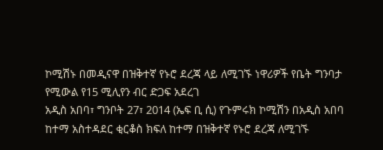ኮሚሽኑ በመዲናዋ በዝቅተኛ የኑሮ ደረጃ ላይ ለሚገኙ ነዋሪዎች የቤት ግንባታ የሚውል የ15 ሚሊየን ብር ድጋፍ አደረገ
አዲስ አበባ፣ ግንቦት 27፣ 2014 (ኤፍ ቢ ሲ) የጉምሩክ ኮሚሽን በአዲስ አበባ ከተማ አስተዳደር ቂርቆስ ክፍለ ከተማ በዝቅተኛ የኑሮ ደረጃ ለሚገኙ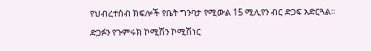የህብረተሰብ ክፍሎች የቤት ግንባታ የሚውል 15 ሚሊየን ብር ድጋፍ አድርጓል፡፡
ድጋፉን የጉምሩክ ኮሚሽን ኮሚሽነር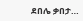ደበሌ ቃበታ…